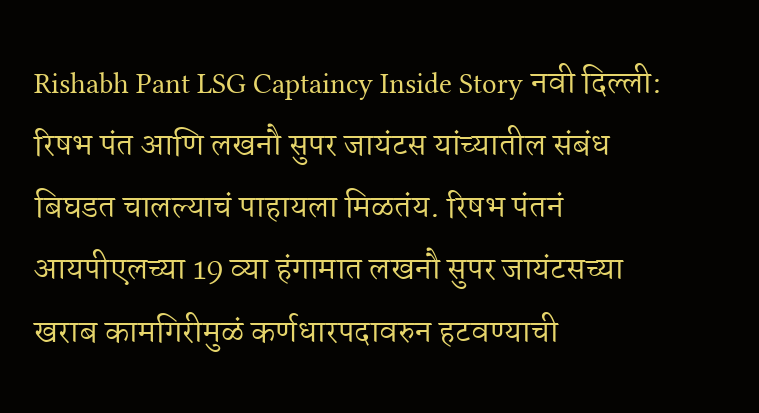Rishabh Pant LSG Captaincy Inside Story नवी दिल्ली: रिषभ पंत आणि लखनौ सुपर जायंटस यांच्यातील संबंध बिघडत चालल्याचं पाहायला मिळतंय. रिषभ पंतनं आयपीएलच्या 19 व्या हंगामात लखनौ सुपर जायंटसच्या खराब कामगिरीमुळं कर्णधारपदावरुन हटवण्याची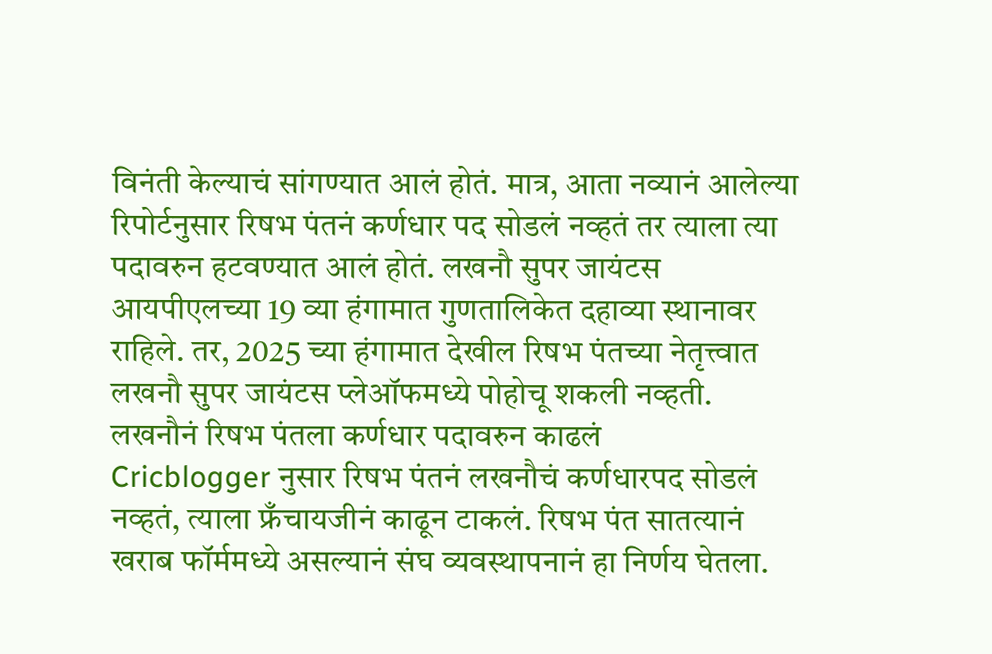विनंती केल्याचं सांगण्यात आलं होतं. मात्र, आता नव्यानं आलेल्या रिपोर्टनुसार रिषभ पंतनं कर्णधार पद सोडलं नव्हतं तर त्याला त्या पदावरुन हटवण्यात आलं होतं. लखनौ सुपर जायंटस आयपीएलच्या 19 व्या हंगामात गुणतालिकेत दहाव्या स्थानावर राहिले. तर, 2025 च्या हंगामात देखील रिषभ पंतच्या नेतृत्त्वात लखनौ सुपर जायंटस प्लेऑफमध्ये पोहोचू शकली नव्हती.
लखनौनं रिषभ पंतला कर्णधार पदावरुन काढलं
Cricblogger नुसार रिषभ पंतनं लखनौचं कर्णधारपद सोडलं नव्हतं, त्याला फ्रँचायजीनं काढून टाकलं. रिषभ पंत सातत्यानं खराब फॉर्ममध्ये असल्यानं संघ व्यवस्थापनानं हा निर्णय घेतला.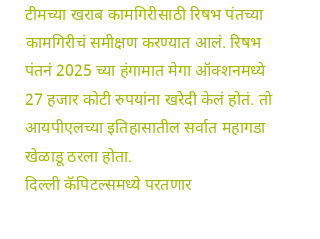टीमच्या खराब कामगिरीसाठी रिषभ पंतच्या कामगिरीचं समीक्षण करण्यात आलं. रिषभ पंतनं 2025 च्या हंगामात मेगा ऑक्शनमध्ये 27 हजार कोटी रुपयांना खरेदी केलं होतं. तो आयपीएलच्या इतिहासातील सर्वात महागडा खेळाडू ठरला होता.
दिल्ली कॅपिटल्समध्ये परतणार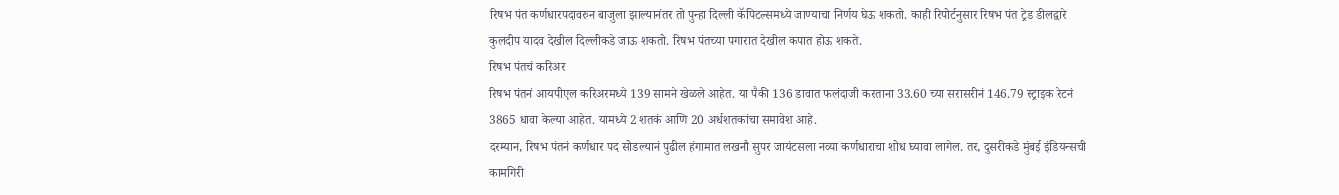रिषभ पंत कर्णधारपदावरुन बाजुला झाल्यानंतर तो पुन्हा दिल्ली कॅपिटल्समध्ये जाण्याचा निर्णय घेऊ शकतो. काही रिपोर्टनुसार रिषभ पंत ट्रेड डीलद्वारे कुलदीप यादव देखील दिल्लीकडे जाऊ शकतो. रिषभ पंतच्या पगारात देखील कपात होऊ शकते.
रिषभ पंतचं करिअर
रिषभ पंतनं आयपीएल करिअरमध्ये 139 सामने खेळले आहेत. या पैकी 136 डावात फलंदाजी करताना 33.60 च्या सरासरीनं 146.79 स्ट्राइक रेटनं 3865 धावा केल्या आहेत. यामध्ये 2 शतकं आणि 20 अर्धशतकांचा समावेश आहे.
दरम्यान, रिषभ पंतनं कर्णधार पद सोडल्यानं पुढील हंगामात लखनौ सुपर जायंटसला नव्या कर्णधाराचा शोध घ्यावा लागेल. तर, दुसरीकडे मुंबई इंडियन्सची कामगिरी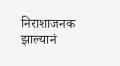निराशाजनक झाल्यानं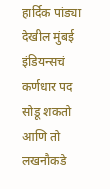हार्दिक पांड्या देखील मुंबई इंडियन्सचं कर्णधार पद सोडू शकतो आणि तो लखनौकडे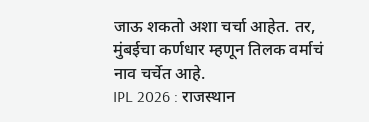जाऊ शकतो अशा चर्चा आहेत. तर, मुंबईचा कर्णधार म्हणून तिलक वर्माचं नाव चर्चेत आहे.
IPL 2026 : राजस्थान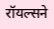रॉयल्सने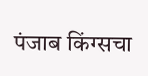पंजाब किंग्सचा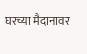घरच्या मैदानावर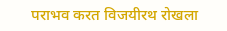पराभव करत विजयीरथ रोखला